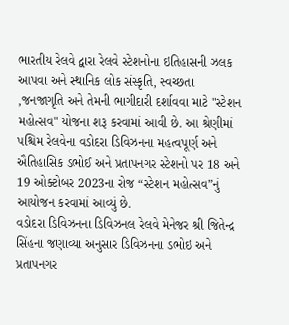ભારતીય રેલવે દ્વારા રેલવે સ્ટેશનોના ઇતિહાસની ઝલક આપવા અને સ્થાનિક લોક સંસ્કૃતિ, સ્વચ્છતા ,જનજાગૃતિ અને તેમની ભાગીદારી દર્શાવવા માટે "સ્ટેશન મહોત્સવ" યોજના શરૂ કરવામાં આવી છે. આ શ્રેણીમાં પશ્ચિમ રેલવેના વડોદરા ડિવિઝનના મહત્વપૂર્ણ અને ઐતિહાસિક ડભોઈ અને પ્રતાપનગર સ્ટેશનો પર 18 અને 19 ઓક્ટોબર 2023ના રોજ “સ્ટેશન મહોત્સવ”નું આયોજન કરવામાં આવ્યું છે.
વડોદરા ડિવિઝનના ડિવિઝનલ રેલવે મેનેજર શ્રી જિતેન્દ્ર સિંહના જણાવ્યા અનુસાર ડિવિઝનના ડભોઇ અને પ્રતાપનગર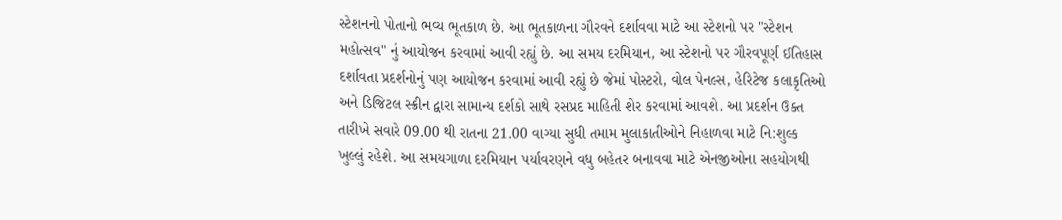સ્ટેશનનો પોતાનો ભવ્ય ભૂતકાળ છે. આ ભૂતકાળના ગૌરવને દર્શાવવા માટે આ સ્ટેશનો પર "સ્ટેશન મહોત્સવ" નું આયોજન કરવામાં આવી રહ્યું છે. આ સમય દરમિયાન, આ સ્ટેશનો પર ગૌરવપૂર્ણ ઈતિહાસ દર્શાવતા પ્રદર્શનોનું પણ આયોજન કરવામાં આવી રહ્યું છે જેમાં પોસ્ટરો, વોલ પેનલ્સ, હેરિટેજ કલાકૃતિઓ અને ડિજિટલ સ્ક્રીન દ્વારા સામાન્ય દર્શકો સાથે રસપ્રદ માહિતી શેર કરવામાં આવશે. આ પ્રદર્શન ઉક્ત તારીખે સવારે 09.00 થી રાતના 21.00 વાગ્યા સુધી તમામ મુલાકાતીઓને નિહાળવા માટે નિ:શુલ્ક ખુલ્લું રહેશે. આ સમયગાળા દરમિયાન પર્યાવરણને વધુ બહેતર બનાવવા માટે એનજીઓના સહયોગથી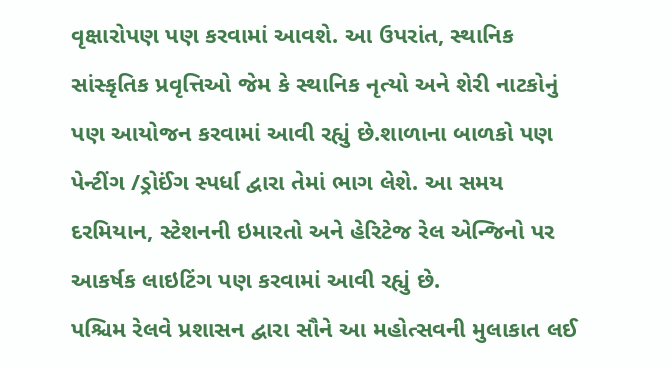વૃક્ષારોપણ પણ કરવામાં આવશે. આ ઉપરાંત, સ્થાનિક સાંસ્કૃતિક પ્રવૃત્તિઓ જેમ કે સ્થાનિક નૃત્યો અને શેરી નાટકોનું પણ આયોજન કરવામાં આવી રહ્યું છે.શાળાના બાળકો પણ પેન્ટીંગ /ડ્રોઈંગ સ્પર્ધા દ્વારા તેમાં ભાગ લેશે. આ સમય દરમિયાન, સ્ટેશનની ઇમારતો અને હેરિટેજ રેલ એન્જિનો પર આકર્ષક લાઇટિંગ પણ કરવામાં આવી રહ્યું છે.
પશ્ચિમ રેલવે પ્રશાસન દ્વારા સૌને આ મહોત્સવની મુલાકાત લઈ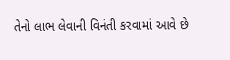તેનો લાભ લેવાની વિનંતી કરવામાં આવે છે